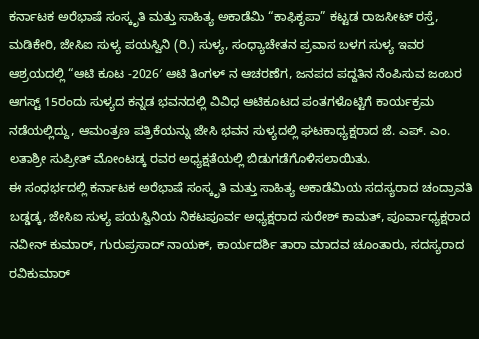ಕರ್ನಾಟಕ ಅರೆಭಾಷೆ ಸಂಸ್ಕೃತಿ ಮತ್ತು ಸಾಹಿತ್ಯ ಅಕಾಡೆಮಿ “ಕಾಫಿಕೃಪಾ” ಕಟ್ಟಡ ರಾಜಸೀಟ್ ರಸ್ತೆ, ಮಡಿಕೇರಿ, ಜೇಸಿಐ ಸುಳ್ಯ ಪಯಸ್ವಿನಿ (ರಿ.) ಸುಳ್ಯ, ಸಂಧ್ಯಾಚೇತನ ಪ್ರವಾಸ ಬಳಗ ಸುಳ್ಯ ಇವರ ಆಶ್ರಯದಲ್ಲಿ “ಆಟಿ ಕೂಟ -2026′ ಆಟಿ ತಿಂಗಳ್ ನ ಆಚರಣೆಗ, ಜನಪದ ಪದ್ದತಿನ ನೆಂಪಿಸುವ ಜಂಬರ ಆಗಸ್ಟ್ 15ರಂದು ಸುಳ್ಯದ ಕನ್ನಡ ಭವನದಲ್ಲಿ ವಿವಿಧ ಆಟಿಕೂಟದ ಪಂತಗಳೊಟ್ಟಿಗೆ ಕಾರ್ಯಕ್ರಮ ನಡೆಯಲ್ಲಿದ್ದು, ಆಮಂತ್ರಣ ಪತ್ರಿಕೆಯನ್ನು ಜೇಸಿ ಭವನ ಸುಳ್ಯದಲ್ಲಿ ಘಟಕಾಧ್ಯಕ್ಷರಾದ ಜೆ. ಎಪ್. ಎಂ. ಲತಾಶ್ರೀ ಸುಪ್ರೀತ್ ಮೋಂಟಡ್ಕ ರವರ ಅಧ್ಯಕ್ಷತೆಯಲ್ಲಿ ಬಿಡುಗಡೆಗೊಳಿಸಲಾಯಿತು.
ಈ ಸಂಧರ್ಭದಲ್ಲಿ ಕರ್ನಾಟಕ ಅರೆಭಾಷೆ ಸಂಸ್ಕೃತಿ ಮತ್ತು ಸಾಹಿತ್ಯ ಅಕಾಡೆಮಿಯ ಸದಸ್ಯರಾದ ಚಂದ್ರಾವತಿ ಬಡ್ಡಡ್ಕ, ಜೇಸಿಐ ಸುಳ್ಯ ಪಯಸ್ವಿನಿಯ ನಿಕಟಪೂರ್ವ ಅಧ್ಯಕ್ಷರಾದ ಸುರೇಶ್ ಕಾಮತ್, ಪೂರ್ವಾಧ್ಯಕ್ಷರಾದ ನವೀನ್ ಕುಮಾರ್, ಗುರುಪ್ರಸಾದ್ ನಾಯಕ್, ಕಾರ್ಯದರ್ಶಿ ತಾರಾ ಮಾದವ ಚೂಂತಾರು, ಸದಸ್ಯರಾದ ರವಿಕುಮಾರ್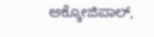ಅಕ್ಕೋಜಿಪಾಲ್,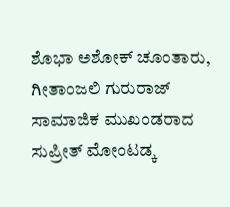ಶೊಭಾ ಅಶೋಕ್ ಚೂಂತಾರು, ಗೀತಾಂಜಲಿ ಗುರುರಾಜ್ ಸಾಮಾಜಿಕ ಮುಖಂಡರಾದ ಸುಪ್ರೀತ್ ಮೋಂಟಡ್ಕ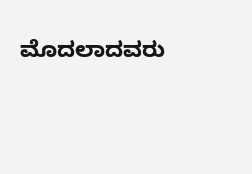ಮೊದಲಾದವರು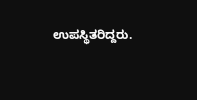ಉಪಸ್ಥಿತರಿದ್ದರು.